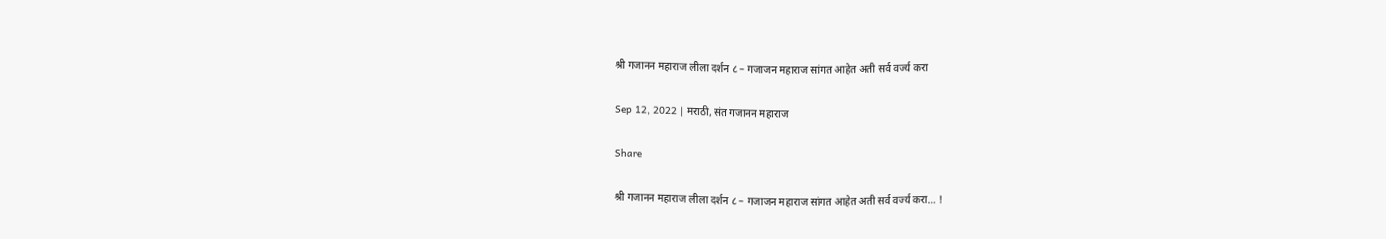श्री गजानन महाराज लीला दर्शन ८ – गजाजन महाराज सांगत आहेत अती सर्व वर्ज्य करा

Sep 12, 2022 | मराठी, संत गजानन महाराज

Share

श्री गजानन महाराज लीला दर्शन ८ – गजाजन महाराज सांगत आहेत अती सर्व वर्ज्य करा… !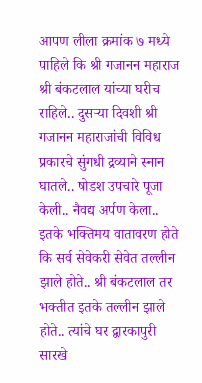आपण लीला क्रमांक ७ मध्ये पाहिले कि श्री गजानन महाराज श्री बंकटलाल यांच्या घरीच राहिले.. दुसऱ्या दिवशी श्री गजानन महाराजांची विविध प्रकारचे सुंगधी द्रव्याने स्नान घातले.. षोडश उपचारे पूजा केली.. नैवद्य अर्पण केला.. इतके भक्तिमय वातावरण होते कि सर्व सेवेकरी सेवेत तल्लीन झाले होते.. श्री बंकटलाल तर भक्तीत इतके तल्लीन झाले होते.. त्यांचे घर द्वारकापुरी सारखे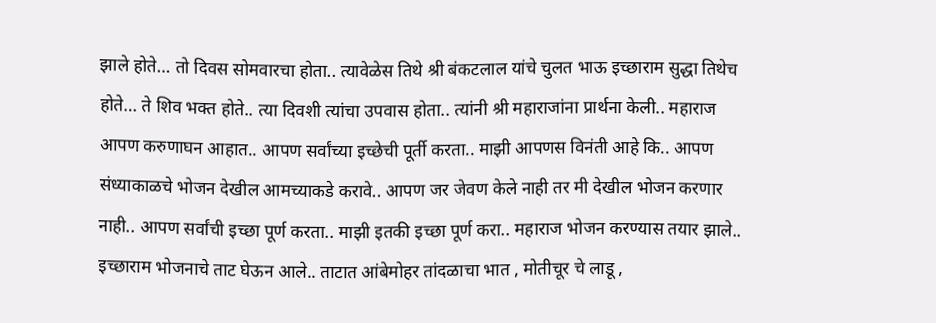झाले होते… तो दिवस सोमवारचा होता.. त्यावेळेस तिथे श्री बंकटलाल यांचे चुलत भाऊ इच्छाराम सुद्धा तिथेच होते… ते शिव भक्त होते.. त्या दिवशी त्यांचा उपवास होता.. त्यांनी श्री महाराजांना प्रार्थना केली.. महाराज आपण करुणाघन आहात.. आपण सर्वांच्या इच्छेची पूर्ती करता.. माझी आपणस विनंती आहे कि.. आपण संध्याकाळचे भोजन देखील आमच्याकडे करावे.. आपण जर जेवण केले नाही तर मी देखील भोजन करणार नाही.. आपण सर्वांची इच्छा पूर्ण करता.. माझी इतकी इच्छा पूर्ण करा.. महाराज भोजन करण्यास तयार झाले.. इच्छाराम भोजनाचे ताट घेऊन आले.. ताटात आंबेमोहर तांदळाचा भात , मोतीचूर चे लाडू ,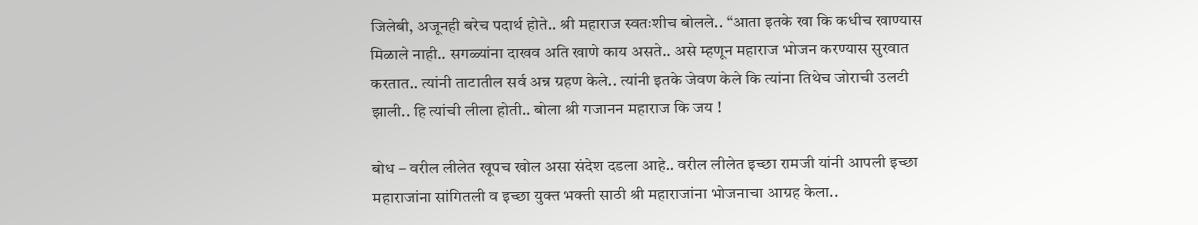जिलेबी, अजूनही बरेच पदार्थ होते.. श्री महाराज स्वतःशीच बोलले.. “आता इतके खा कि कधीच खाण्यास मिळाले नाही.. सगळ्यांना दाखव अति खाणे काय असते.. असे म्हणून महाराज भोजन करण्यास सुरवात करतात.. त्यांनी ताटातील सर्व अन्न ग्रहण केले.. त्यांनी इतके जेवण केले कि त्यांना तिथेच जोराची उलटी झाली.. हि त्यांची लीला होती.. बोला श्री गजानन महाराज कि जय !

बोध – वरील लीलेत खूपच खोल असा संदेश दडला आहे.. वरील लीलेत इच्छा रामजी यांनी आपली इच्छा महाराजांना सांगितली व इच्छा युक्त भक्ती साठी श्री महाराजांना भोजनाचा आग्रह केला..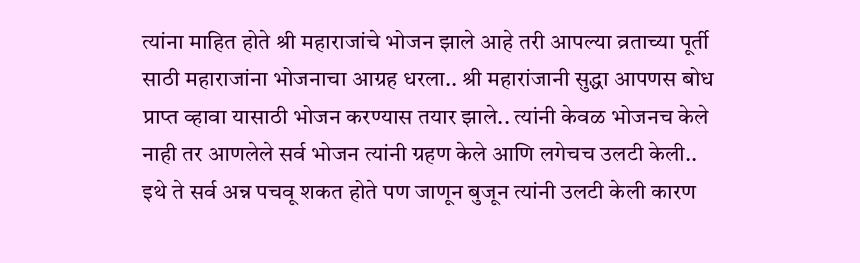त्यांना माहित होते श्री महाराजांचे भोजन झाले आहे तरी आपल्या व्रताच्या पूर्ती साठी महाराजांना भोजनाचा आग्रह धरला.. श्री महारांजानी सुद्धा आपणस बोध प्राप्त व्हावा यासाठी भोजन करण्यास तयार झाले.. त्यांनी केवळ भोजनच केले नाही तर आणलेले सर्व भोजन त्यांनी ग्रहण केले आणि लगेचच उलटी केली.. इथे ते सर्व अन्न पचवू शकत होते पण जाणून बुजून त्यांनी उलटी केली कारण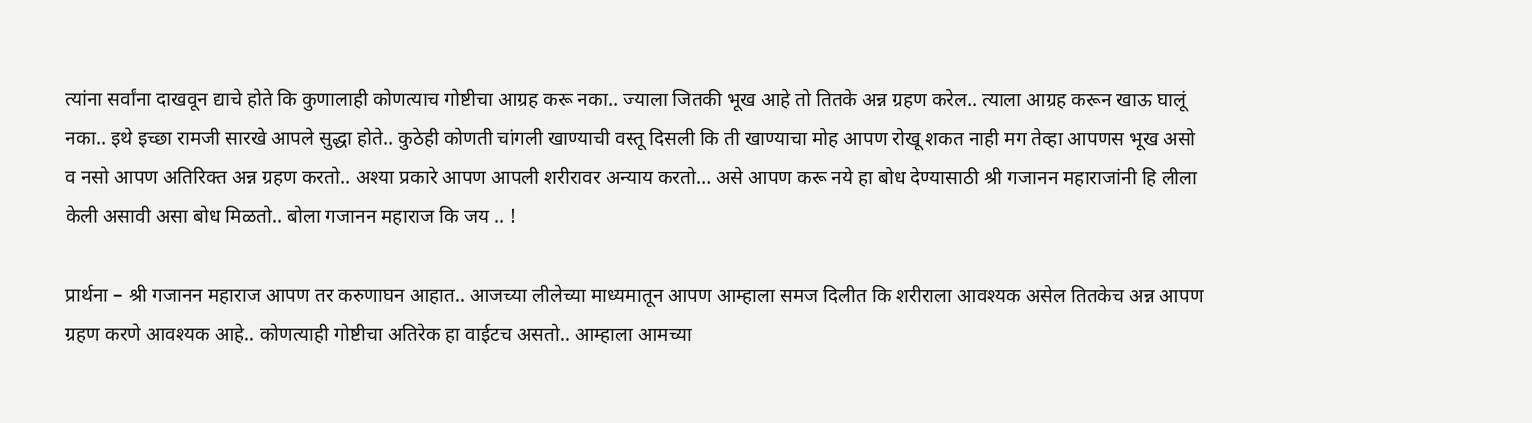त्यांना सर्वांना दाखवून द्याचे होते कि कुणालाही कोणत्याच गोष्टीचा आग्रह करू नका.. ज्याला जितकी भूख आहे तो तितके अन्न ग्रहण करेल.. त्याला आग्रह करून खाऊ घालूं नका.. इथे इच्छा रामजी सारखे आपले सुद्धा होते.. कुठेही कोणती चांगली खाण्याची वस्तू दिसली कि ती खाण्याचा मोह आपण रोखू शकत नाही मग तेव्हा आपणस भूख असो व नसो आपण अतिरिक्त अन्न ग्रहण करतो.. अश्या प्रकारे आपण आपली शरीरावर अन्याय करतो… असे आपण करू नये हा बोध देण्यासाठी श्री गजानन महाराजांनी हि लीला केली असावी असा बोध मिळतो.. बोला गजानन महाराज कि जय .. !

प्रार्थना – श्री गजानन महाराज आपण तर करुणाघन आहात.. आजच्या लीलेच्या माध्यमातून आपण आम्हाला समज दिलीत कि शरीराला आवश्यक असेल तितकेच अन्न आपण ग्रहण करणे आवश्यक आहे.. कोणत्याही गोष्टीचा अतिरेक हा वाईटच असतो.. आम्हाला आमच्या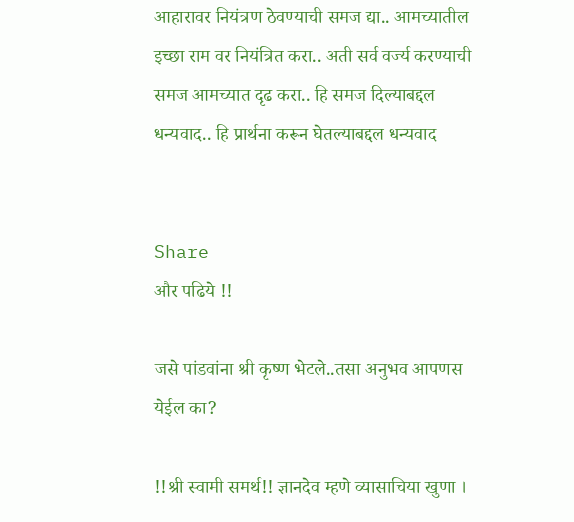आहारावर नियंत्रण ठेवण्याची समज द्या.. आमच्यातील इच्छा राम वर नियंत्रित करा.. अती सर्व वर्ज्य करण्याची समज आमच्यात दृढ करा.. हि समज दिल्याबद्दल धन्यवाद.. हि प्रार्थना करून घेतल्याबद्दल धन्यवाद


Share
और पढिये !!

जसे पांडवांना श्री कृष्ण भेटले..तसा अनुभव आपणस येईल का?

!!श्री स्वामी समर्थ!! ज्ञानदेव म्हणे व्यासाचिया खुणा ।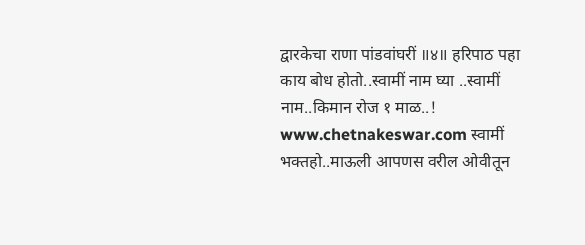द्वारकेचा राणा पांडवांघरीं ॥४॥ हरिपाठ पहा काय बोध होतो..स्वामीं नाम घ्या ..स्वामीं नाम..किमान रोज १ माळ..! www.chetnakeswar.com स्वामीं भक्तहो..माऊली आपणस वरील ओवीतून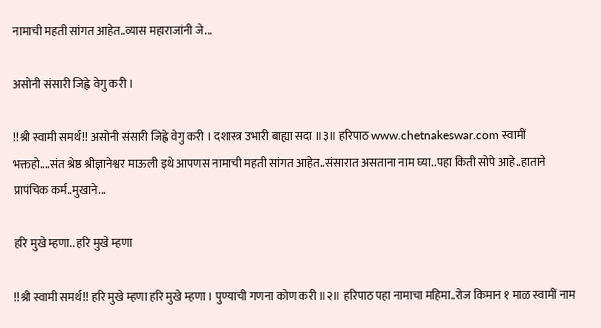नामाची महती सांगत आहेत..व्यास महाराजांनी जे...

असोनी संसारी जिह्वे वेगु करी ।

!!श्री स्वामी समर्थ!! असोनी संसारी जिह्वे वेगु करी । दशास्त्र उभारी बाह्या सदा ॥३॥ हरिपाठ www.chetnakeswar.com स्वामीं भक्तहो....संत श्रेष्ठ श्रीज्ञानेश्वर माऊली इथे आपणस नामाची महती सांगत आहेत..संसारात असताना नाम घ्या..पहा किती सोपे आहे..हाताने प्रापंचिक कर्म..मुखाने...

हरि मुखे म्हणा.. हरि मुखे म्हणा

!!श्री स्वामी समर्थ!! हरि मुखे म्हणा हरि मुखे म्हणा । पुण्याची गणना कोण करी ॥२॥ हरिपाठ पहा नामाचा महिमा..रोज किमान १ माळ स्वामीं नाम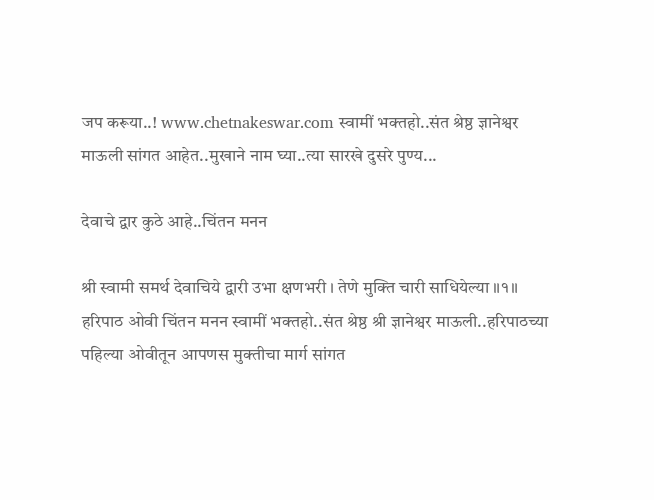जप करूया..! www.chetnakeswar.com स्वामीं भक्तहो..संत श्रेष्ठ ज्ञानेश्वर माऊली सांगत आहेत..मुखाने नाम घ्या..त्या सारखे दुसरे पुण्य...

देवाचे द्वार कुठे आहे..चिंतन मनन

श्री स्वामी समर्थ देवाचिये द्वारी उभा क्षणभरी । तेणे मुक्ति चारी साधियेल्या ॥१॥ हरिपाठ ओवी चिंतन मनन स्वामीं भक्तहो..संत श्रेष्ठ श्री ज्ञानेश्वर माऊली..हरिपाठच्या पहिल्या ओवीतून आपणस मुक्तीचा मार्ग सांगत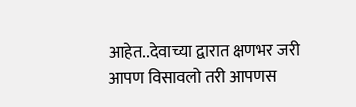आहेत..देवाच्या द्वारात क्षणभर जरी आपण विसावलो तरी आपणस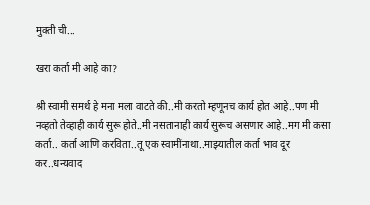मुक्ती ची...

खरा कर्ता मी आहे का?

श्री स्वामी समर्थ हे मना मला वाटते की..मी करतो म्हणूनच कार्य होत आहे..पण मी नव्हतो तेव्हाही कार्य सुरू होते..मी नसतानाही कार्य सुरूच असणार आहे..मग मी कसा कर्ता.. कर्ता आणि करविता..तू एक स्वामींनाथा..माझ्यातील कर्ता भाव दूर कर..धन्यवाद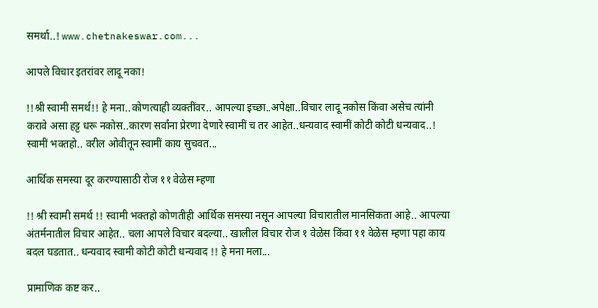समर्था..! www.chetnakeswar.com...

आपले विचार इतरांवर लादू नका!

!!श्री स्वामी समर्थ!! हे मना..कोणत्याही व्यक्तींवर.. आपल्या इच्छा..अपेक्षा..विचार लादू नकोस किंवा असेच त्यांनी करावे असा हट्ट धरू नकोस..कारण सर्वांना प्रेरणा देणारे स्वामीं च तर आहेत..धन्यवाद स्वामीं कोटी कोटी धन्यवाद..! स्वामीं भक्तहो.. वरील ओवीतून स्वामीं काय सुचवत...

आर्थिक समस्या दूर करण्यासाठी रोज ११ वेळेस म्हणा

!! श्री स्वामी समर्थ !! स्वामी भक्तहो कोणतीही आर्थिक समस्या नसून आपल्या विचारातील मानसिकता आहे.. आपल्या अंतर्मनातील विचार आहेत.. चला आपले विचार बदल्या.. खालील विचार रोज १ वेळेस किंवा ११ वेळेस म्हणा पहा काय बदल घडतात.. धन्यवाद स्वामी कोटी कोटी धन्यवाद !! हे मना मला...

प्रामाणिक कष्ट कर..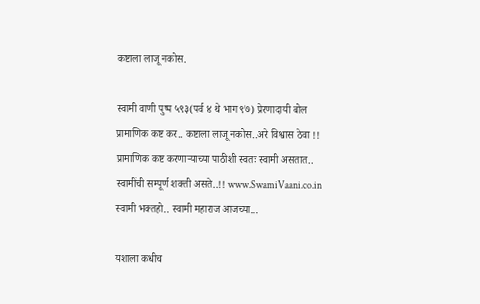कष्टाला लाजू नकोस.

स्वामी वाणी पुष्प ५९३(पर्व ४ थे भाग ९७) प्रेरणादायी बोल प्रामाणिक कष्ट कर.. कष्टाला लाजू नकोस..अरे विश्वास ठेवा !! प्रामाणिक कष्ट करणाऱ्याच्या पाठीशी स्वतः स्वामी असतात.. स्वामींची सम्पूर्ण शक्ती असते..!! www.SwamiVaani.co.in स्वामी भक्तहो.. स्वामी महाराज आजच्या...

यशाला कधीच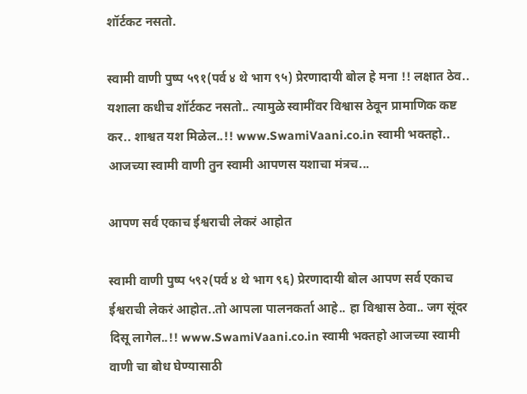शॉर्टकट नसतो.

स्वामी वाणी पुष्प ५९१(पर्व ४ थे भाग ९५) प्रेरणादायी बोल हे मना !! लक्षात ठेव.. यशाला कधीच शॉर्टकट नसतो.. त्यामुळे स्वामींवर विश्वास ठेवून प्रामाणिक कष्ट कर.. शाश्वत यश मिळेल..!! www.SwamiVaani.co.in स्वामी भक्तहो.. आजच्या स्वामी वाणी तुन स्वामी आपणस यशाचा मंत्रच...

आपण सर्व एकाच ईश्वराची लेकरं आहोत

स्वामी वाणी पुष्प ५९२(पर्व ४ थे भाग ९६) प्रेरणादायी बोल आपण सर्व एकाच ईश्वराची लेकरं आहोत..तो आपला पालनकर्ता आहे.. हा विश्वास ठेवा.. जग सूंदर दिसू लागेल..!! www.SwamiVaani.co.in स्वामी भक्तहो आजच्या स्वामी वाणी चा बोध घेण्यासाठी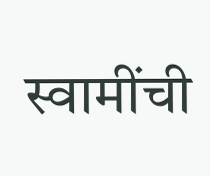स्वामींची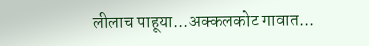लीलाच पाहूया...अक्कलकोट गावात...